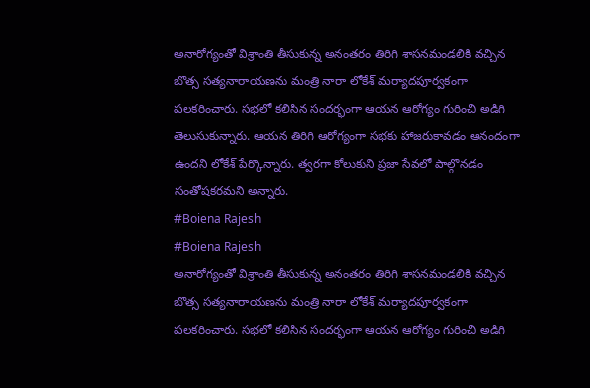అనారోగ్యంతో విశ్రాంతి తీసుకున్న అనంతరం తిరిగి శాసనమండలికి వచ్చిన బొత్స సత్యనారాయణను మంత్రి నారా లోకేశ్ మర్యాదపూర్వకంగా పలకరించారు. సభలో కలిసిన సందర్భంగా ఆయన ఆరోగ్యం గురించి అడిగి తెలుసుకున్నారు. ఆయన తిరిగి ఆరోగ్యంగా సభకు హాజరుకావడం ఆనందంగా ఉందని లోకేశ్ పేర్కొన్నారు. త్వరగా కోలుకుని ప్రజా సేవలో పాల్గొనడం సంతోషకరమని అన్నారు.
#Boiena Rajesh
#Boiena Rajesh
అనారోగ్యంతో విశ్రాంతి తీసుకున్న అనంతరం తిరిగి శాసనమండలికి వచ్చిన బొత్స సత్యనారాయణను మంత్రి నారా లోకేశ్ మర్యాదపూర్వకంగా పలకరించారు. సభలో కలిసిన సందర్భంగా ఆయన ఆరోగ్యం గురించి అడిగి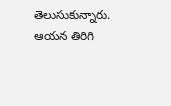తెలుసుకున్నారు. ఆయన తిరిగి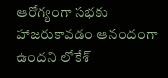ఆరోగ్యంగా సభకు హాజరుకావడం ఆనందంగా ఉందని లోకేశ్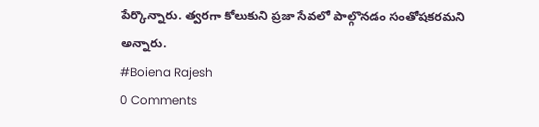పేర్కొన్నారు. త్వరగా కోలుకుని ప్రజా సేవలో పాల్గొనడం సంతోషకరమని అన్నారు.
#Boiena Rajesh
0 Comments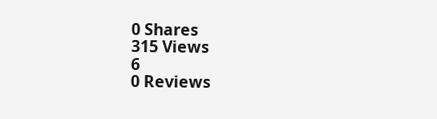0 Shares
315 Views
6
0 Reviews